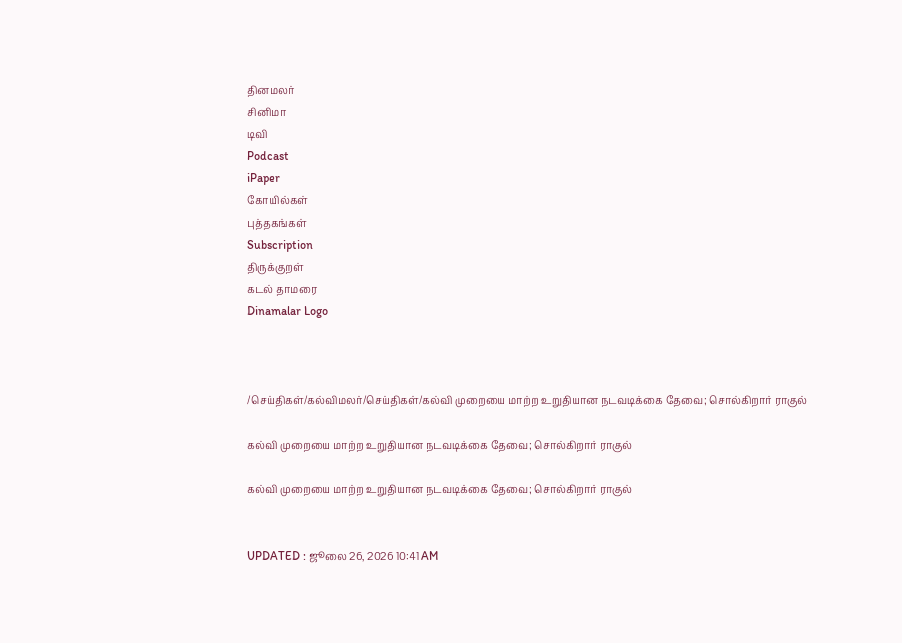தினமலர்
சினிமா
டிவி
Podcast
iPaper
கோயில்கள்
புத்தகங்கள்
Subscription
திருக்குறள்
கடல் தாமரை
Dinamalar Logo



/செய்திகள்/கல்விமலர்/செய்திகள்/கல்வி முறையை மாற்ற உறுதியான நடவடிக்கை தேவை; சொல்கிறார் ராகுல்

கல்வி முறையை மாற்ற உறுதியான நடவடிக்கை தேவை; சொல்கிறார் ராகுல்

கல்வி முறையை மாற்ற உறுதியான நடவடிக்கை தேவை; சொல்கிறார் ராகுல்


UPDATED : ஜூலை 26, 2026 10:41 AM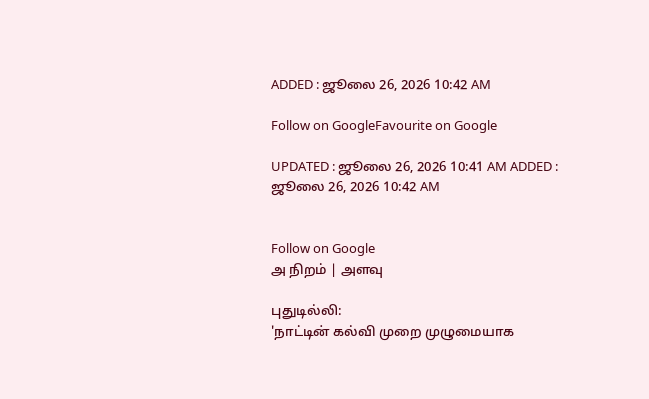ADDED : ஜூலை 26, 2026 10:42 AM

Follow on GoogleFavourite on Google

UPDATED : ஜூலை 26, 2026 10:41 AM ADDED : ஜூலை 26, 2026 10:42 AM


Follow on Google
அ நிறம் | அளவு

புதுடில்லி:
'நாட்டின் கல்வி முறை முழுமையாக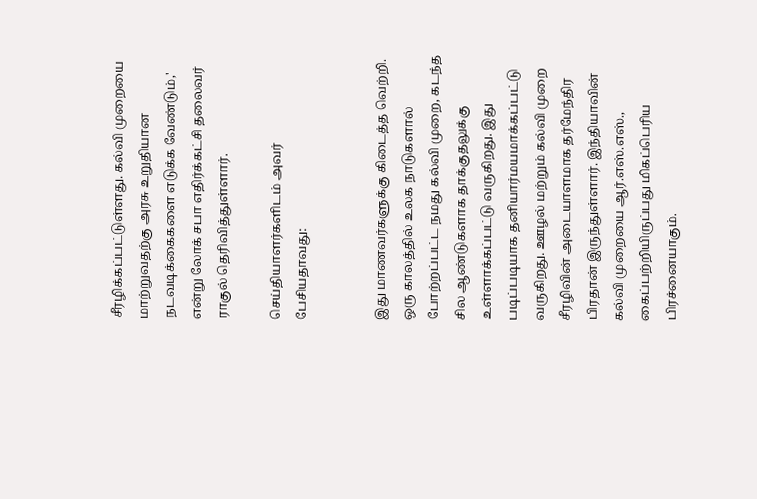சீரழிக்கப்பட்டுள்ளது. கல்வி முறையை மாற்றுவதற்கு அரசு உறுதியான நடவடிக்கைகளை எடுக்க வேண்டும்,' என்று லோக் சபா எதிர்க்கட்சி தலைவர் ராகுல் தெரிவித்துள்ளார்.

செய்தியாளர்களிடம் அவர் பேசியதாவது:


இது மாணவர்களுக்கு கிடைத்த வெற்றி. ஒரு காலத்தில் உலக நாடுகளால் போற்றப்பட்ட நமது கல்வி முறை, கடந்த சில ஆண்டுகளாக தாக்குதலுக்கு உள்ளாக்கப்பட்டு வருகிறது. இது படிப்படியாக தனியார்மயமாக்கப்பட்டு வருகிறது. ஊழல் மற்றும் கல்வி முறை சீரழிவின் அடையாளமாக தர்மேந்திர பிரதான் இருந்துள்ளார். இந்தியாவின் கல்வி முறையை ஆர்.எஸ்.எஸ்., கைப்பற்றியிருப்பது மிகப்பெரிய பிரச்னையாகும்.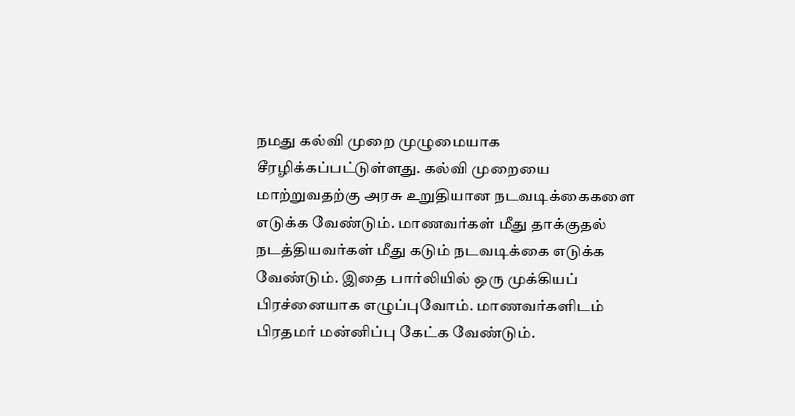நமது கல்வி முறை முழுமையாக சீரழிக்கப்பட்டுள்ளது. கல்வி முறையை மாற்றுவதற்கு அரசு உறுதியான நடவடிக்கைகளை எடுக்க வேண்டும். மாணவர்கள் மீது தாக்குதல் நடத்தியவர்கள் மீது கடும் நடவடிக்கை எடுக்க வேண்டும். இதை பார்லியில் ஒரு முக்கியப் பிரச்னையாக எழுப்புவோம். மாணவர்களிடம் பிரதமர் மன்னிப்பு கேட்க வேண்டும்.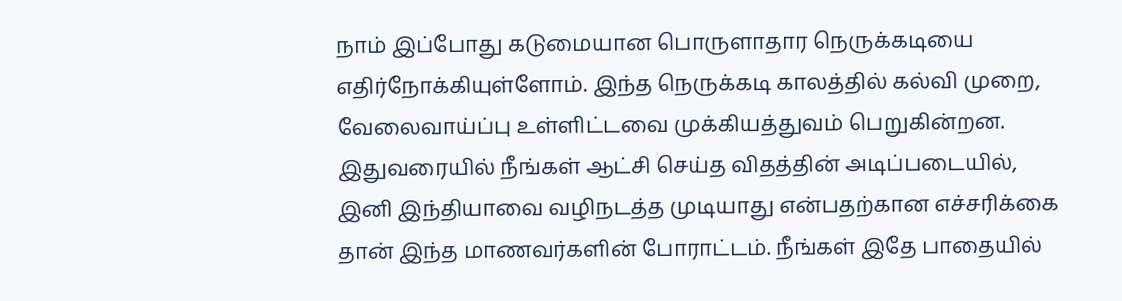நாம் இப்போது கடுமையான பொருளாதார நெருக்கடியை எதிர்நோக்கியுள்ளோம். இந்த நெருக்கடி காலத்தில் கல்வி முறை, வேலைவாய்ப்பு உள்ளிட்டவை முக்கியத்துவம் பெறுகின்றன. இதுவரையில் நீங்கள் ஆட்சி செய்த விதத்தின் அடிப்படையில், இனி இந்தியாவை வழிநடத்த முடியாது என்பதற்கான எச்சரிக்கை தான் இந்த மாணவர்களின் போராட்டம். நீங்கள் இதே பாதையில்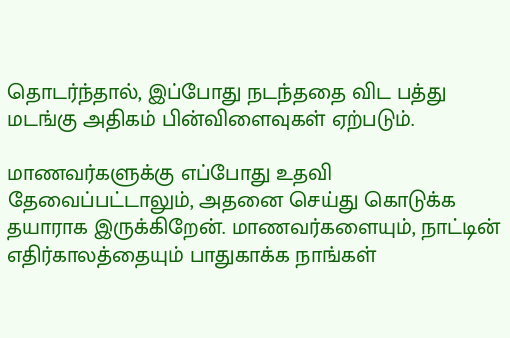தொடர்ந்தால், இப்போது நடந்ததை விட பத்து மடங்கு அதிகம் பின்விளைவுகள் ஏற்படும்.

மாணவர்களுக்கு எப்போது உதவி தேவைப்பட்டாலும், அதனை செய்து கொடுக்க தயாராக இருக்கிறேன். மாணவர்களையும், நாட்டின் எதிர்காலத்தையும் பாதுகாக்க நாங்கள்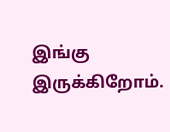இங்கு இருக்கிறோம்.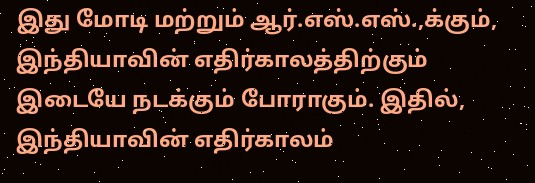இது மோடி மற்றும் ஆர்.எஸ்.எஸ்.,க்கும், இந்தியாவின் எதிர்காலத்திற்கும் இடையே நடக்கும் போராகும். இதில், இந்தியாவின் எதிர்காலம்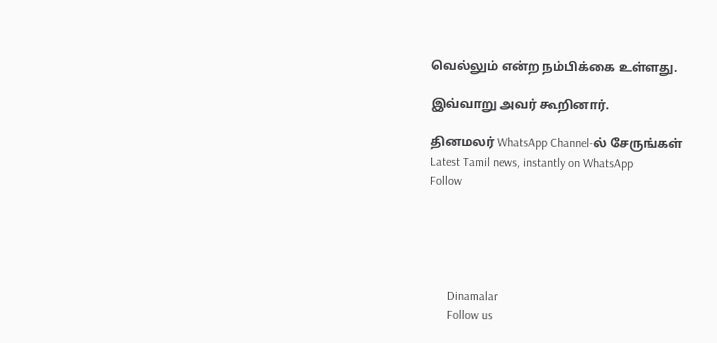வெல்லும் என்ற நம்பிக்கை உள்ளது.

இவ்வாறு அவர் கூறினார்.

தினமலர் WhatsApp Channel-ல் சேருங்கள்
Latest Tamil news, instantly on WhatsApp
Follow





      Dinamalar
      Follow us